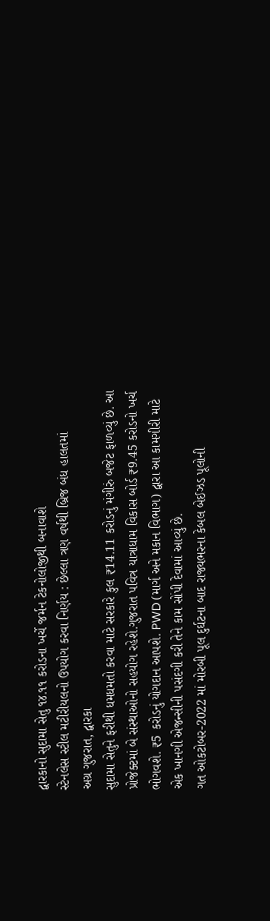દ્વારકાનો સુદામા સેતુ ૧૪.૧૧ કરોડના ખર્ચે જર્મન ટેકનોલોજીથી બનાવાશે
સ્ટેનલેસ સ્ટીલ મટીરીયલનો ઉપયોગ કરવા નિર્ણય : છેલ્લા ત્રણ વર્ષથી બ્રિજ બંધ હાલતમાં
અગ્ર ગુજરાત, દ્વારકા
સુદામા સેતુને ફરીથી ધમધમતો કરવા માટે સરકારે કુલ ₹14.11 કરોડનું મંગીરું બજેટ ફાળવ્યું છે. આ પ્રોજેક્ટમાં બે સંસ્થાઓનો સહયોગ રહેશે.ગુજરાત પવિત્ર યાત્રાધામ વિકાસ બોર્ડ ₹9.45 કરોડનો ખર્ચ ભોગવશે. ₹5 કરોડનું યોગદાન આપશે. PWD (માર્ગ અને મકાન વિભાગ) દ્વારા આ કામગીરી માટે એક ખાનગી એજન્સીની પસંદગી કરી તેને કામ સોંપી દેવામાં આવ્યું છે.
ગત ઓકટોબર-2022 માં મોરબી પૂલ દુર્ઘટના બાદ રાજ્યભરના કેબલ બેઈઝડ પૂલોની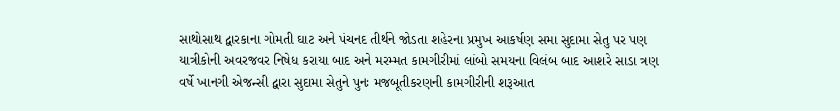સાથોસાથ દ્વારકાના ગોમતી ઘાટ અને પંચનદ તીર્થને જોડતા શહેરના પ્રમુખ આકર્ષણ સમા સુદામા સેતુ પર પણ યાત્રીકોની અવરજવર નિષેધ કરાયા બાદ અને મરમ્મત કામગીરીમાં લાંબો સમયના વિલંબ બાદ આશરે સાડા ત્રણ વર્ષે ખાનગી એજન્સી દ્વારા સુદામા સેતુને પુનઃ મજબૂતીકરણની કામગીરીની શરૂઆત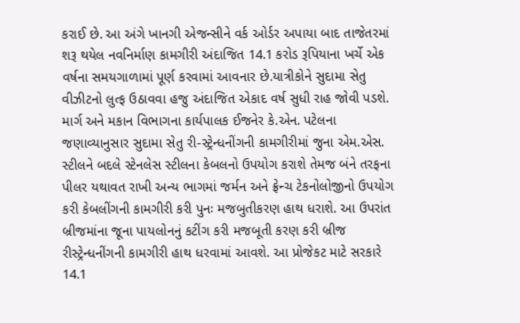કરાઈ છે. આ અંગે ખાનગી એજન્સીને વર્ક ઓર્ડર અપાયા બાદ તાજેતરમાં શરૂ થયેલ નવનિર્માણ કામગીરી અંદાજિત 14.1 કરોડ રૂપિયાના ખર્ચે એક વર્ષના સમયગાળામાં પૂર્ણ કરવામાં આવનાર છે.યાત્રીકોને સુદામા સેતુ વીઝીટનો લુત્ફ ઉઠાવવા હજુ અંદાજિત એકાદ વર્ષ સુધી રાહ જોવી પડશે.
માર્ગ અને મકાન વિભાગના કાર્યપાલક ઈજનેર કે.એન. પટેલના જણાવ્યાનુસાર સુદામા સેતુ રી-સ્ટ્રેન્ધનીંગની કામગીરીમાં જુના એમ.એસ. સ્ટીલને બદલે સ્ટેનલેસ સ્ટીલના કેબલનો ઉપયોગ કરાશે તેમજ બંને તરફના પીલર યથાવત રાખી અન્ય ભાગમાં જર્મન અને ફ્રેન્ચ ટેકનોલોજીનો ઉપયોગ કરી કેબલીંગની કામગીરી કરી પુનઃ મજબુતીકરણ હાથ ધરાશે. આ ઉપરાંત બ્રીજમાંના જૂના પાયલોનનું કટીંગ કરી મજબૂતી કરણ કરી બ્રીજ રીસ્ટ્રેન્ધનીંગની કામગીરી હાથ ધરવામાં આવશે. આ પ્રોજેકટ માટે સરકારે 14.1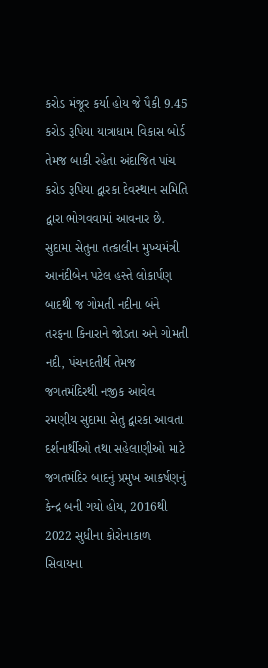કરોડ મંજૂર કર્યા હોય જે પૈકી 9.45 કરોડ રૂપિયા યાત્રાધામ વિકાસ બોર્ડ તેમજ બાકી રહેતા અંદાજિત પાંચ કરોડ રૂપિયા દ્વારકા દેવસ્થાન સમિતિ દ્વારા ભોગવવામાં આવનાર છે.
સુદામા સેતુના તત્કાલીન મુખ્યમંત્રી આનંદીબેન પટેલ હસ્તે લોકાર્પણ બાદથી જ ગોમતી નદીના બંને તરફના કિનારાને જોડતા અને ગોમતી નદી, પંચનદતીર્થ તેમજ જગતમંદિરથી નજીક આવેલ રમણીય સુદામા સેતુ દ્વારકા આવતા દર્શનાર્થીઓ તથા સહેલાણીઓ માટે જગતમંદિર બાદનું પ્રમુખ આકર્ષણનું કેન્દ્ર બની ગયો હોય, 2016થી 2022 સુધીના કોરોનાકાળ સિવાયના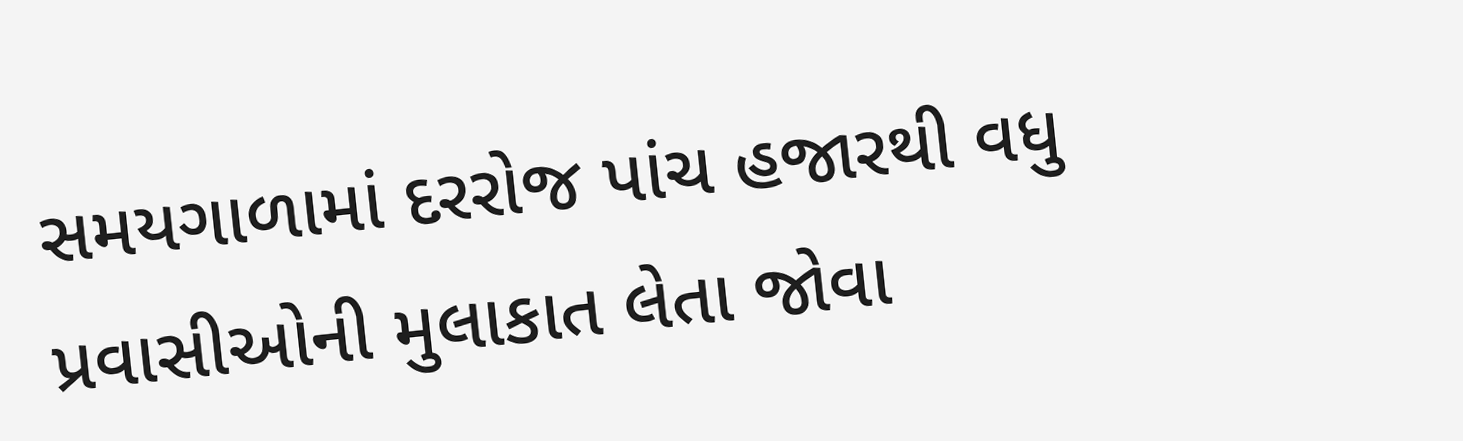સમયગાળામાં દરરોજ પાંચ હજારથી વધુ પ્રવાસીઓની મુલાકાત લેતા જોવા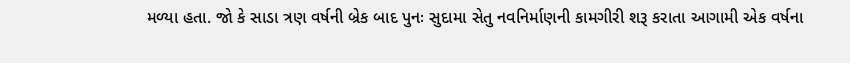મળ્યા હતા. જો કે સાડા ત્રણ વર્ષની બ્રેક બાદ પુનઃ સુદામા સેતુ નવનિર્માણની કામગીરી શરૂ કરાતા આગામી એક વર્ષના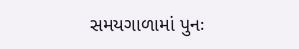સમયગાળામાં પુનઃ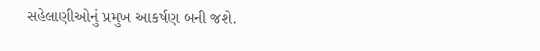સહેલાણીઓનું પ્રમુખ આકર્ષણ બની જશે.